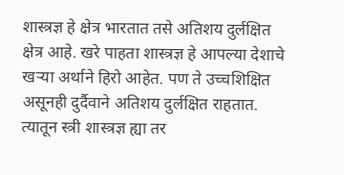शास्त्रज्ञ हे क्षेत्र भारतात तसे अतिशय दुर्लक्षित क्षेत्र आहे. खरे पाहता शास्त्रज्ञ हे आपल्या देशाचे खऱ्या अर्थाने हिरो आहेत. पण ते उच्चशिक्षित असूनही दुर्दैवाने अतिशय दुर्लक्षित राहतात. त्यातून स्त्री शास्त्रज्ञ ह्या तर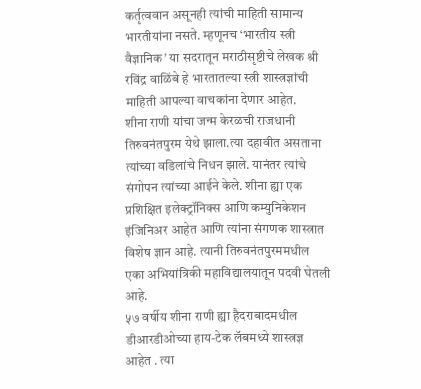कर्तृत्ववान असूनही त्यांची माहिती सामान्य भारतीयांना नसते. म्हणूनच ‘भारतीय स्त्री वैज्ञानिक’ या सदरातून मराठीसृष्टीचे लेखक श्री रविंद्र वाळिंबे हे भारतातल्या स्त्री शास्त्रज्ञांची माहिती आपल्या वाचकांना देणार आहेत.
शीना राणी यांचा जन्म केरळची राजधानी तिरुवनंतपुरम येथे झाला.त्या दहावीत असताना त्यांच्या वडिलांचे निधन झाले. यानंतर त्यांचे संगोपन त्यांच्या आईने केले. शीना ह्या एक प्रशिक्षित इलेक्ट्रॉनिक्स आणि कम्युनिकेशन इंजिनिअर आहेत आणि त्यांना संगणक शास्त्रात विशेष ज्ञान आहे. त्यानी तिरुवनंतपुरममधील एका अभियांत्रिकी महाविद्यालयातून पदवी घेतली आहे.
५७ वर्षीय शीना राणी ह्या हैदराबादमधील डीआरडीओच्या हाय-टेक लॅबमध्ये शास्त्रज्ञ आहेत . त्या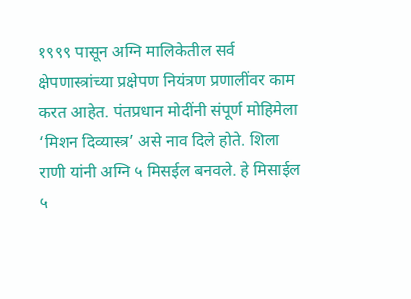१९९९ पासून अग्नि मालिकेतील सर्व क्षेपणास्त्रांच्या प्रक्षेपण नियंत्रण प्रणालींवर काम करत आहेत. पंतप्रधान मोदींनी संपूर्ण मोहिमेला ‘मिशन दिव्यास्त्र’ असे नाव दिले होते. शिला राणी यांनी अग्नि ५ मिसईल बनवले. हे मिसाईल ५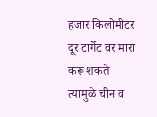हजार किलोमीटर दूर टार्गेट वर मारा करू शकते त्यामुळे चीन व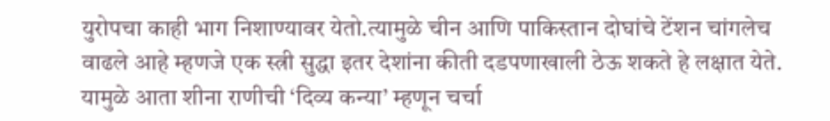युरोपचा काही भाग निशाण्यावर येतो.त्यामुळे चीन आणि पाकिस्तान दोघांचे टेंशन चांगलेच वाढले आहे म्हणजे एक स्त्री सुद्धा इतर देशांना कीती दडपणाखाली ठेऊ शकते हे लक्षात येते. यामुळे आता शीना राणीची ‘दिव्य कन्या’ म्हणून चर्चा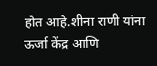होत आहे.शीना राणी यांना ऊर्जा केंद्र आणि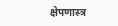क्षेपणास्त्र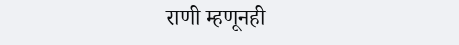राणी म्हणूनही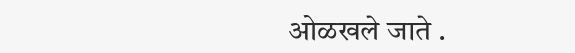ओळखले जाते .